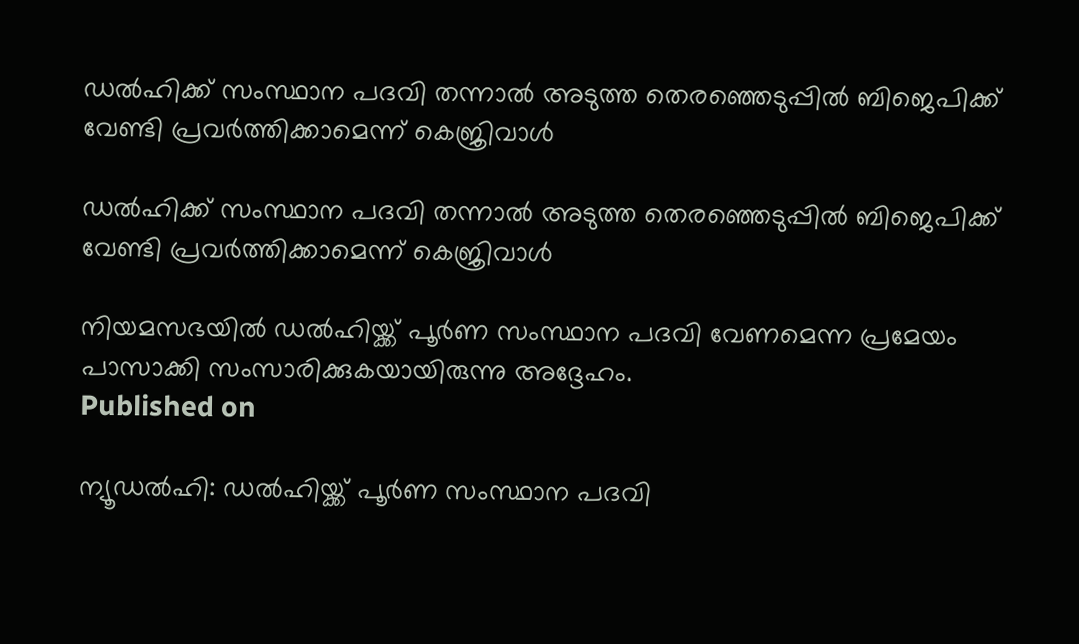ഡല്‍ഹിക്ക് സംസ്ഥാന പദവി തന്നാല്‍ അടുത്ത തെരഞ്ഞെടുപ്പില്‍ ബിജെപിക്ക് വേണ്ടി പ്രവര്‍ത്തിക്കാമെന്ന് കെജ്രിവാള്‍

ഡല്‍ഹിക്ക് സംസ്ഥാന പദവി തന്നാല്‍ അടുത്ത തെരഞ്ഞെടുപ്പില്‍ ബിജെപിക്ക് വേണ്ടി പ്രവര്‍ത്തിക്കാമെന്ന് കെജ്രിവാള്‍

നിയമസഭയില്‍ ഡല്‍ഹിയ്ക്ക് പൂര്‍ണ സംസ്ഥാന പദവി വേണമെന്ന പ്രമേയം പാസാക്കി സംസാരിക്കുകയായിരുന്നു അദ്ദേഹം.
Published on

ന്യൂഡല്‍ഹി: ഡല്‍ഹിയ്ക്ക് പൂര്‍ണ സംസ്ഥാന പദവി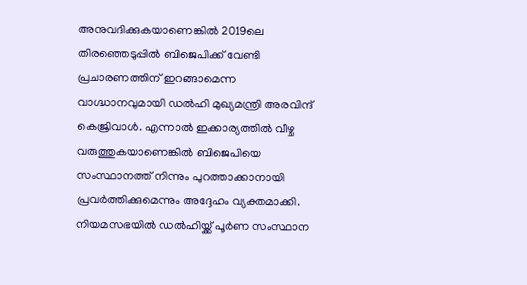അനുവദിക്കുകയാണെങ്കില്‍ 2019ലെ തിരഞ്ഞെടുപ്പില്‍ ബിജെപിക്ക് വേണ്ടി പ്രചാരണത്തിന് ഇറങ്ങാമെന്ന വാഗ്ദ്ധാനവുമായി ഡല്‍ഹി മുഖ്യമന്ത്രി അരവിന്ദ് കെജ്രിവാള്‍. എന്നാല്‍ ഇക്കാര്യത്തില്‍ വീഴ്ച വരുത്തുകയാണെങ്കില്‍ ബിജെപിയെ സംസ്ഥാനത്ത് നിന്നും പുറത്താക്കാനായി പ്രവര്‍ത്തിക്കുമെന്നും അദ്ദേഹം വ്യക്തമാക്കി. നിയമസഭയില്‍ ഡല്‍ഹിയ്ക്ക് പൂര്‍ണ സംസ്ഥാന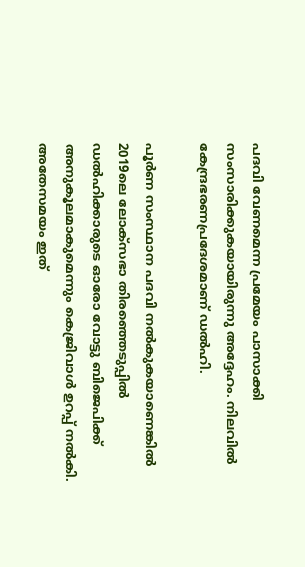പദവി വേണമെന്ന പ്രമേയം പാസാക്കി സംസാരിക്കുകയായിരുന്നു അദ്ദേഹം. നിലവില്‍ കേന്ദ്രഭരണപ്രദേശമാണ് ഡല്‍ഹി.

പൂര്‍ണ സംസ്ഥാന പദവി നല്‍കുകയാണെങ്കില്‍ 2019ലെ ലോക്‌സഭാ തിരഞ്ഞെടുപ്പില്‍ ഡല്‍ഹിക്കാരുടെ ഓരോ വോട്ടു ബിജെപിക്ക് അനുകൂലമാകുമെന്നും കെജ്രിവാള്‍ ഉറപ്പ് നല്‍കി. അതേസമയം ഇത്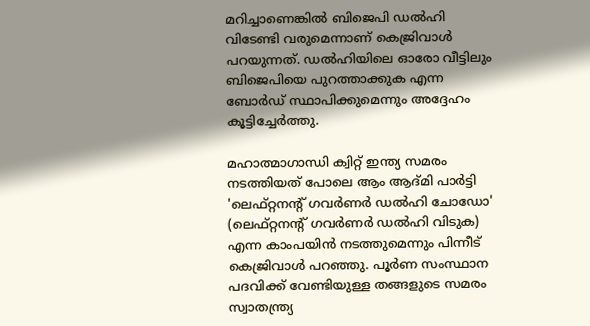മറിച്ചാണെങ്കില്‍ ബിജെപി ഡല്‍ഹി വിടേണ്ടി വരുമെന്നാണ് കെജ്രിവാള്‍ പറയുന്നത്. ഡല്‍ഹിയിലെ ഓരോ വീട്ടിലും ബിജെപിയെ പുറത്താക്കുക എന്ന ബോര്‍ഡ് സ്ഥാപിക്കുമെന്നും അദ്ദേഹം കൂട്ടിച്ചേര്‍ത്തു.

മഹാത്മാഗാന്ധി ക്വിറ്റ് ഇന്ത്യ സമരം നടത്തിയത് പോലെ ആം ആദ്മി പാര്‍ട്ടി 'ലെഫ്റ്റനന്റ് ഗവര്‍ണര്‍ ഡല്‍ഹി ചോഡോ' (ലെഫ്റ്റനന്റ് ഗവര്‍ണര്‍ ഡല്‍ഹി വിടുക) എന്ന കാംപയിന്‍ നടത്തുമെന്നും പിന്നീട് കെജ്രിവാള്‍ പറഞ്ഞു. പൂര്‍ണ സംസ്ഥാന പദവിക്ക് വേണ്ടിയുള്ള തങ്ങളുടെ സമരം സ്വാതന്ത്ര്യ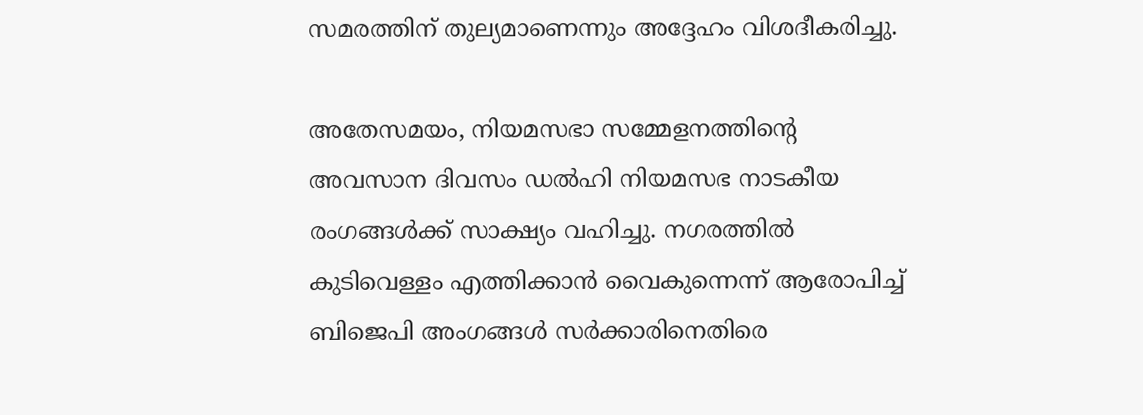സമരത്തിന് തുല്യമാണെന്നും അദ്ദേഹം വിശദീകരിച്ചു.

അതേസമയം, നിയമസഭാ സമ്മേളനത്തിന്റെ അവസാന ദിവസം ഡല്‍ഹി നിയമസഭ നാടകീയ രംഗങ്ങള്‍ക്ക് സാക്ഷ്യം വഹിച്ചു. നഗരത്തില്‍ കുടിവെള്ളം എത്തിക്കാന്‍ വൈകുന്നെന്ന് ആരോപിച്ച് ബിജെപി അംഗങ്ങള്‍ സര്‍ക്കാരിനെതിരെ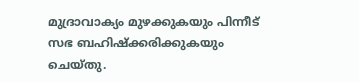മുദ്രാവാക്യം മുഴക്കുകയും പിന്നീട് സഭ ബഹിഷ്‌ക്കരിക്കുകയും ചെയ്തു.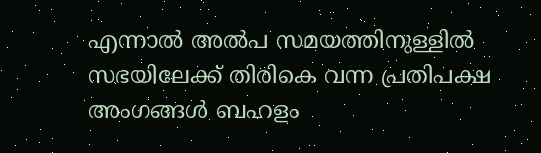എന്നാല്‍ അല്‍പ സമയത്തിനുള്ളില്‍ സഭയിലേക്ക് തിരികെ വന്ന പ്രതിപക്ഷ അംഗങ്ങള്‍ ബഹളം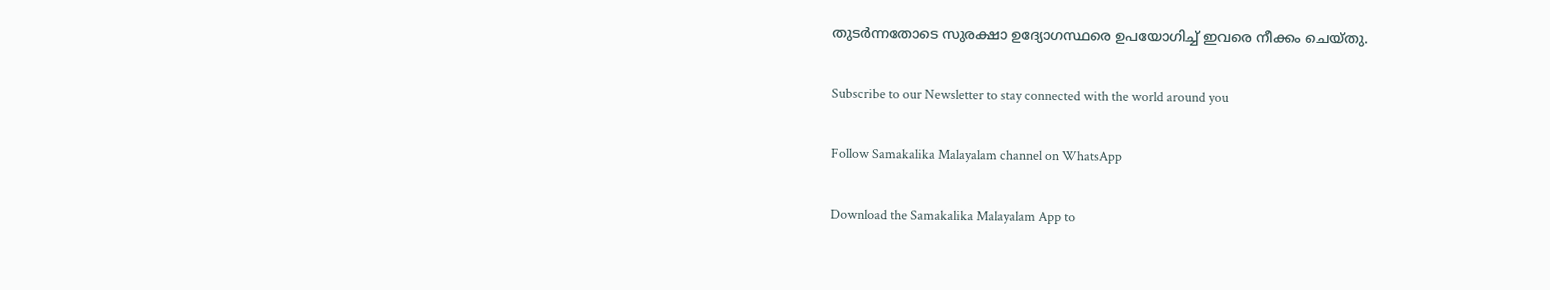തുടര്‍ന്നതോടെ സുരക്ഷാ ഉദ്യോഗസ്ഥരെ ഉപയോഗിച്ച് ഇവരെ നീക്കം ചെയ്തു.

Subscribe to our Newsletter to stay connected with the world around you

Follow Samakalika Malayalam channel on WhatsApp

Download the Samakalika Malayalam App to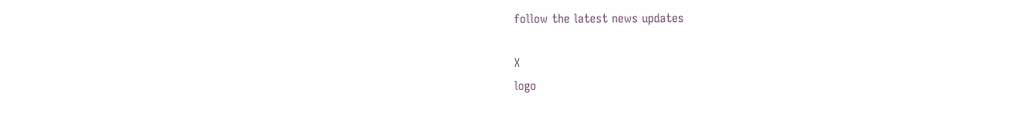follow the latest news updates

X
logo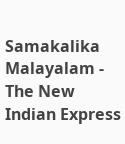Samakalika Malayalam - The New Indian Express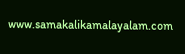www.samakalikamalayalam.com